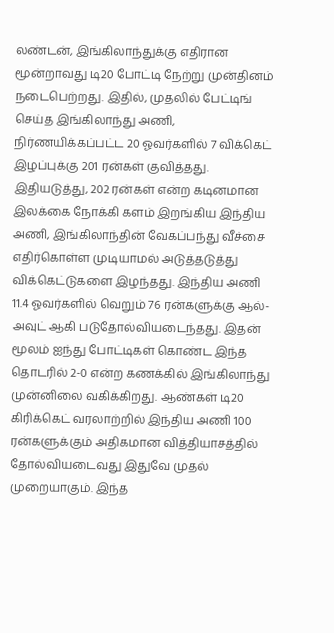லண்டன், இங்கிலாந்துக்கு எதிரான மூன்றாவது டி20 போட்டி நேற்று முன்தினம் நடைபெற்றது. இதில், முதலில் பேட்டிங் செய்த இங்கிலாந்து அணி, நிர்ணயிக்கப்பட்ட 20 ஓவர்களில் 7 விக்கெட் இழப்புக்கு 201 ரன்கள் குவித்தது. இதியடுத்து, 202 ரன்கள் என்ற கடினமான இலக்கை நோக்கி களம் இறங்கிய இந்திய அணி, இங்கிலாந்தின் வேகப்பந்து வீச்சை எதிர்கொள்ள முடியாமல் அடுத்தடுத்து விக்கெட்டுகளை இழந்தது. இந்திய அணி 11.4 ஓவர்களில் வெறும் 76 ரன்களுக்கு ஆல்-அவுட் ஆகி படுதோல்வியடைந்தது. இதன் மூலம் ஐந்து போட்டிகள் கொண்ட இந்த தொடரில் 2-0 என்ற கணக்கில் இங்கிலாந்து முன்னிலை வகிக்கிறது. ஆண்கள் டி20 கிரிக்கெட் வரலாற்றில் இந்திய அணி 100 ரன்களுக்கும் அதிகமான வித்தியாசத்தில் தோல்வியடைவது இதுவே முதல் முறையாகும். இந்த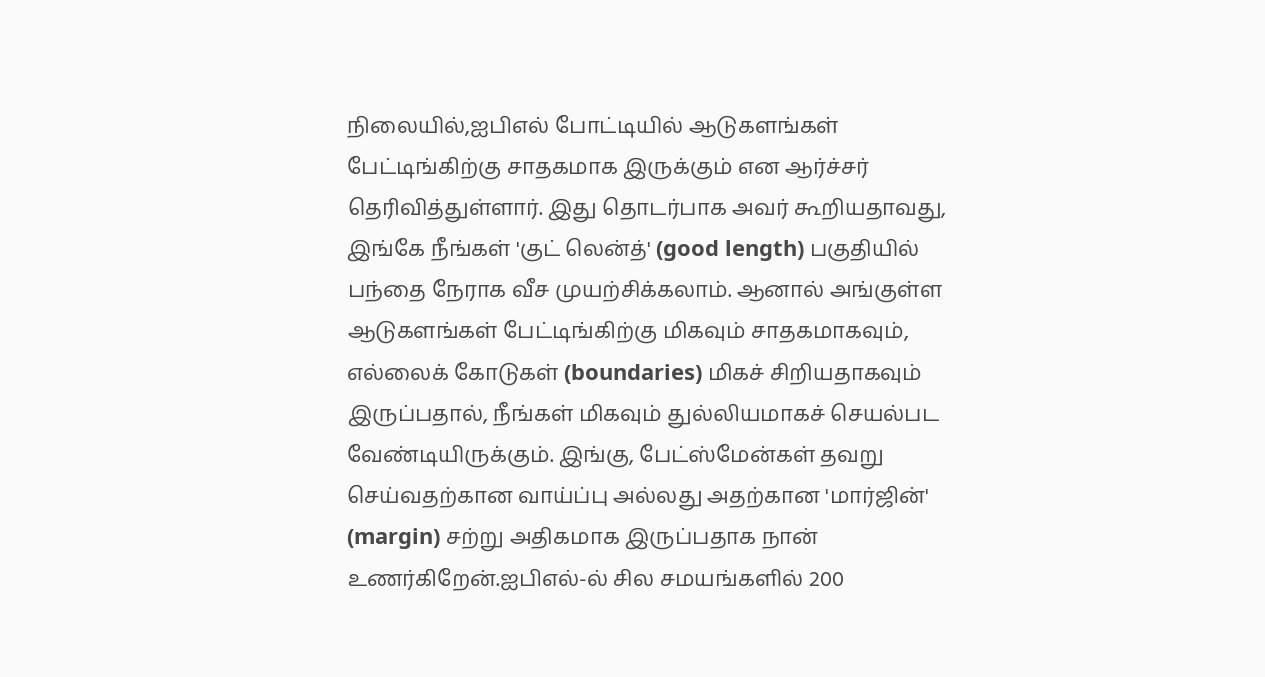நிலையில்,ஐபிஎல் போட்டியில் ஆடுகளங்கள் பேட்டிங்கிற்கு சாதகமாக இருக்கும் என ஆர்ச்சர் தெரிவித்துள்ளார். இது தொடர்பாக அவர் கூறியதாவது, இங்கே நீங்கள் 'குட் லென்த்' (good length) பகுதியில் பந்தை நேராக வீச முயற்சிக்கலாம். ஆனால் அங்குள்ள ஆடுகளங்கள் பேட்டிங்கிற்கு மிகவும் சாதகமாகவும், எல்லைக் கோடுகள் (boundaries) மிகச் சிறியதாகவும் இருப்பதால், நீங்கள் மிகவும் துல்லியமாகச் செயல்பட வேண்டியிருக்கும். இங்கு, பேட்ஸ்மேன்கள் தவறு செய்வதற்கான வாய்ப்பு அல்லது அதற்கான 'மார்ஜின்' (margin) சற்று அதிகமாக இருப்பதாக நான் உணர்கிறேன்.ஐபிஎல்-ல் சில சமயங்களில் 200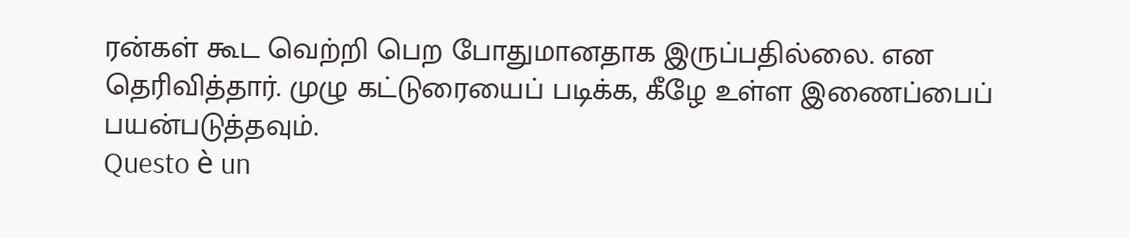ரன்கள் கூட வெற்றி பெற போதுமானதாக இருப்பதில்லை. என தெரிவித்தார். முழு கட்டுரையைப் படிக்க, கீழே உள்ள இணைப்பைப் பயன்படுத்தவும்.
Questo è un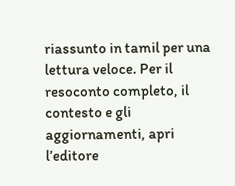riassunto in tamil per una lettura veloce. Per il resoconto completo, il contesto e gli aggiornamenti, apri l’editore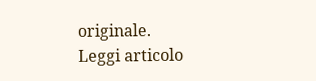originale.
Leggi articolo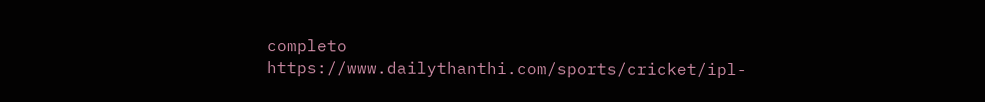completo
https://www.dailythanthi.com/sports/cricket/ipl-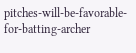pitches-will-be-favorable-for-batting-archer